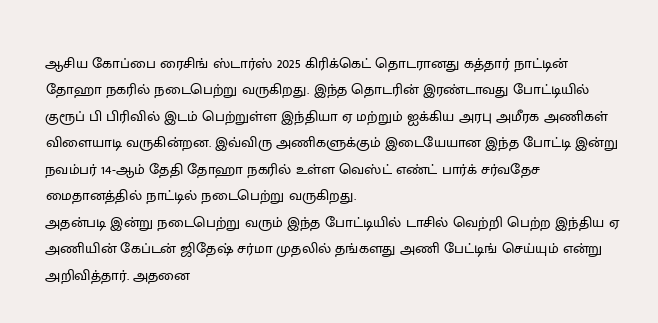ஆசிய கோப்பை ரைசிங் ஸ்டார்ஸ் 2025 கிரிக்கெட் தொடரானது கத்தார் நாட்டின் தோஹா நகரில் நடைபெற்று வருகிறது. இந்த தொடரின் இரண்டாவது போட்டியில் குரூப் பி பிரிவில் இடம் பெற்றுள்ள இந்தியா ஏ மற்றும் ஐக்கிய அரபு அமீரக அணிகள் விளையாடி வருகின்றன. இவ்விரு அணிகளுக்கும் இடையேயான இந்த போட்டி இன்று நவம்பர் 14-ஆம் தேதி தோஹா நகரில் உள்ள வெஸ்ட் எண்ட் பார்க் சர்வதேச மைதானத்தில் நாட்டில் நடைபெற்று வருகிறது.
அதன்படி இன்று நடைபெற்று வரும் இந்த போட்டியில் டாசில் வெற்றி பெற்ற இந்திய ஏ அணியின் கேப்டன் ஜிதேஷ் சர்மா முதலில் தங்களது அணி பேட்டிங் செய்யும் என்று அறிவித்தார். அதனை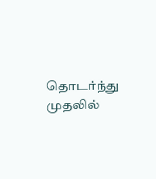தொடர்ந்து முதலில்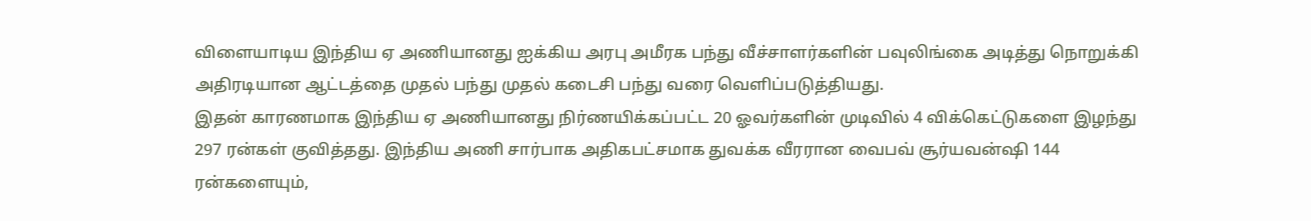விளையாடிய இந்திய ஏ அணியானது ஐக்கிய அரபு அமீரக பந்து வீச்சாளர்களின் பவுலிங்கை அடித்து நொறுக்கி அதிரடியான ஆட்டத்தை முதல் பந்து முதல் கடைசி பந்து வரை வெளிப்படுத்தியது.
இதன் காரணமாக இந்திய ஏ அணியானது நிர்ணயிக்கப்பட்ட 20 ஓவர்களின் முடிவில் 4 விக்கெட்டுகளை இழந்து 297 ரன்கள் குவித்தது. இந்திய அணி சார்பாக அதிகபட்சமாக துவக்க வீரரான வைபவ் சூர்யவன்ஷி 144 ரன்களையும்,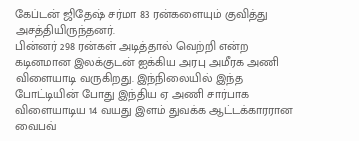கேப்டன் ஜிதேஷ் சர்மா 83 ரன்களையும் குவித்து அசத்தியிருந்தனர்.
பின்னர் 298 ரன்கள் அடித்தால் வெற்றி என்ற கடினமான இலக்குடன் ஐக்கிய அரபு அமீரக அணி விளையாடி வருகிறது. இந்நிலையில் இந்த போட்டியின் போது இந்திய ஏ அணி சார்பாக விளையாடிய 14 வயது இளம் துவக்க ஆட்டக்காரரான வைபவ்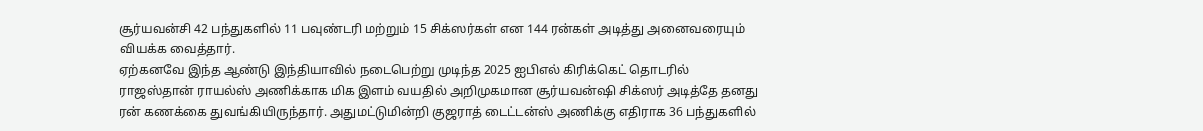சூர்யவன்சி 42 பந்துகளில் 11 பவுண்டரி மற்றும் 15 சிக்ஸர்கள் என 144 ரன்கள் அடித்து அனைவரையும் வியக்க வைத்தார்.
ஏற்கனவே இந்த ஆண்டு இந்தியாவில் நடைபெற்று முடிந்த 2025 ஐபிஎல் கிரிக்கெட் தொடரில் ராஜஸ்தான் ராயல்ஸ் அணிக்காக மிக இளம் வயதில் அறிமுகமான சூர்யவன்ஷி சிக்ஸர் அடித்தே தனது ரன் கணக்கை துவங்கியிருந்தார். அதுமட்டுமின்றி குஜராத் டைட்டன்ஸ் அணிக்கு எதிராக 36 பந்துகளில்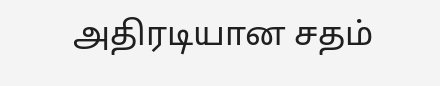அதிரடியான சதம்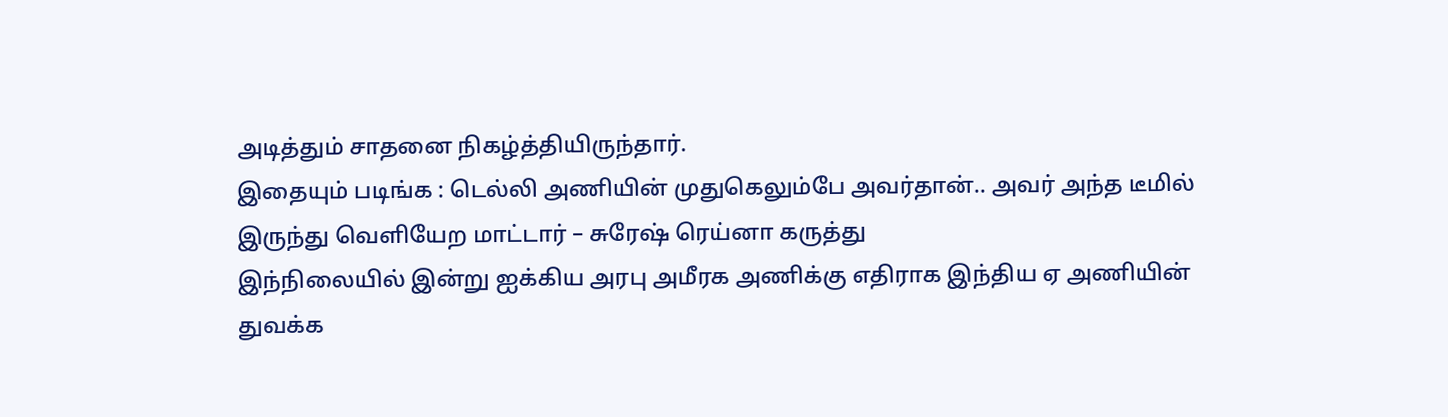அடித்தும் சாதனை நிகழ்த்தியிருந்தார்.
இதையும் படிங்க : டெல்லி அணியின் முதுகெலும்பே அவர்தான்.. அவர் அந்த டீமில் இருந்து வெளியேற மாட்டார் – சுரேஷ் ரெய்னா கருத்து
இந்நிலையில் இன்று ஐக்கிய அரபு அமீரக அணிக்கு எதிராக இந்திய ஏ அணியின் துவக்க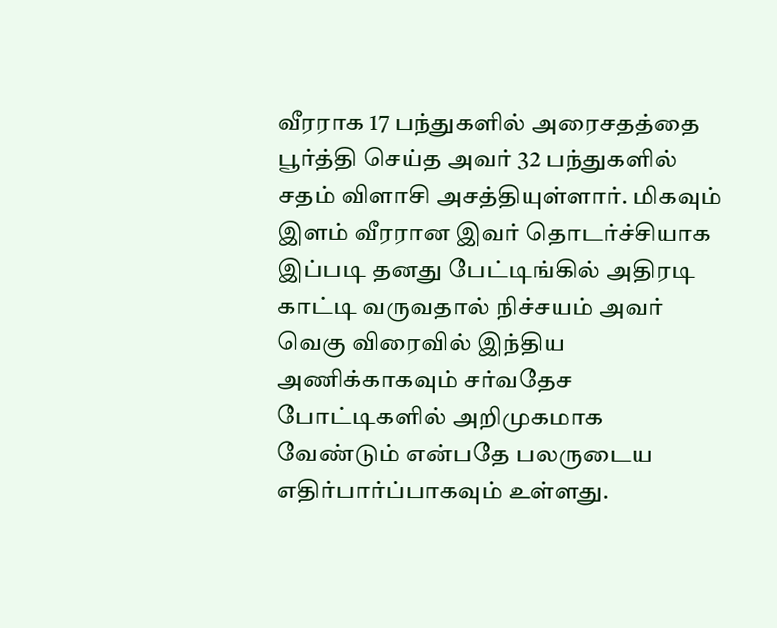வீரராக 17 பந்துகளில் அரைசதத்தை பூர்த்தி செய்த அவர் 32 பந்துகளில் சதம் விளாசி அசத்தியுள்ளார். மிகவும் இளம் வீரரான இவர் தொடர்ச்சியாக இப்படி தனது பேட்டிங்கில் அதிரடி காட்டி வருவதால் நிச்சயம் அவர் வெகு விரைவில் இந்திய அணிக்காகவும் சர்வதேச போட்டிகளில் அறிமுகமாக வேண்டும் என்பதே பலருடைய எதிர்பார்ப்பாகவும் உள்ளது.